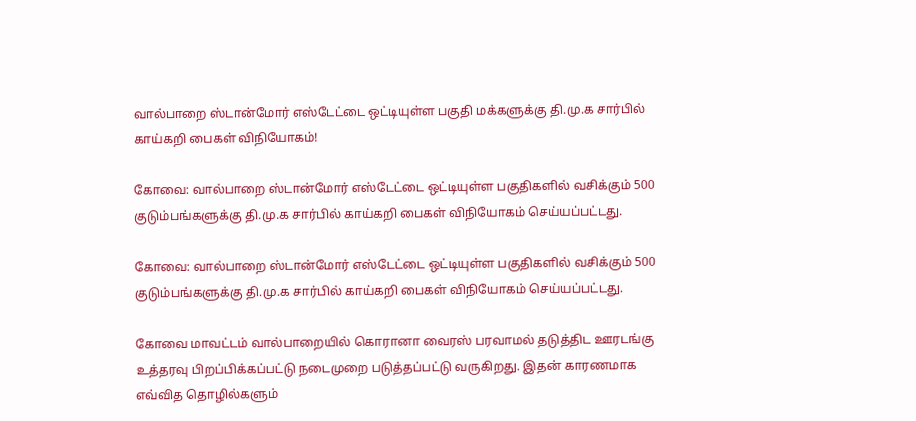வால்பாறை ஸ்டான்மோர் எஸ்டேட்டை ஒட்டியுள்ள பகுதி மக்களுக்கு தி.மு.க சார்பில் காய்கறி பைகள் விநியோகம்!

கோவை: வால்பாறை ஸ்டான்மோர் எஸ்டேட்டை ஒட்டியுள்ள பகுதிகளில் வசிக்கும் 500 குடும்பங்களுக்கு தி.மு.க சார்பில் காய்கறி பைகள் விநியோகம் செய்யப்பட்டது.

கோவை: வால்பாறை ஸ்டான்மோர் எஸ்டேட்டை ஒட்டியுள்ள பகுதிகளில் வசிக்கும் 500 குடும்பங்களுக்கு தி.மு.க சார்பில் காய்கறி பைகள் விநியோகம் செய்யப்பட்டது.

கோவை மாவட்டம் வால்பாறையில் கொரானா வைரஸ் பரவாமல் தடுத்திட ஊரடங்கு உத்தரவு பிறப்பிக்கப்பட்டு நடைமுறை படுத்தப்பட்டு வருகிறது. இதன் காரணமாக எவ்வித தொழில்களும்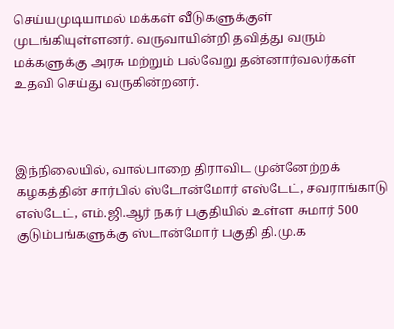செய்யமுடியாமல் மக்கள் வீடுகளுக்குள் முடங்கியுள்ளனர். வருவாயின்றி தவித்து வரும் மக்களுக்கு அரசு மற்றும் பல்வேறு தன்னார்வலர்கள் உதவி செய்து வருகின்றனர்.



இந்நிலையில், வால்பாறை திராவிட முன்னேற்றக் கழகத்தின் சார்பில் ஸ்டோன்மோர் எஸ்டேட், சவராங்காடு எஸ்டேட், எம்.ஜி.ஆர் நகர் பகுதியில் உள்ள சுமார் 500 குடும்பங்களுக்கு ஸ்டான்மோர் பகுதி தி.மு.க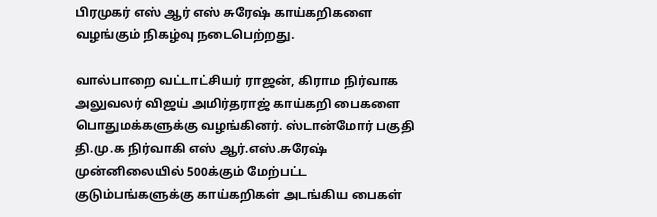பிரமுகர் எஸ் ஆர் எஸ் சுரேஷ் காய்கறிகளை வழங்கும் நிகழ்வு நடைபெற்றது.

வால்பாறை வட்டாட்சியர் ராஜன், கிராம நிர்வாக அலுவலர் விஜய் அமிர்தராஜ் காய்கறி பைகளை பொதுமக்களுக்கு வழங்கினர். ஸ்டான்மோர் பகுதி தி.மு.க நிர்வாகி எஸ் ஆர்.எஸ்.சுரேஷ் முன்னிலையில் 500க்கும் மேற்பட்ட குடும்பங்களுக்கு காய்கறிகள் அடங்கிய பைகள்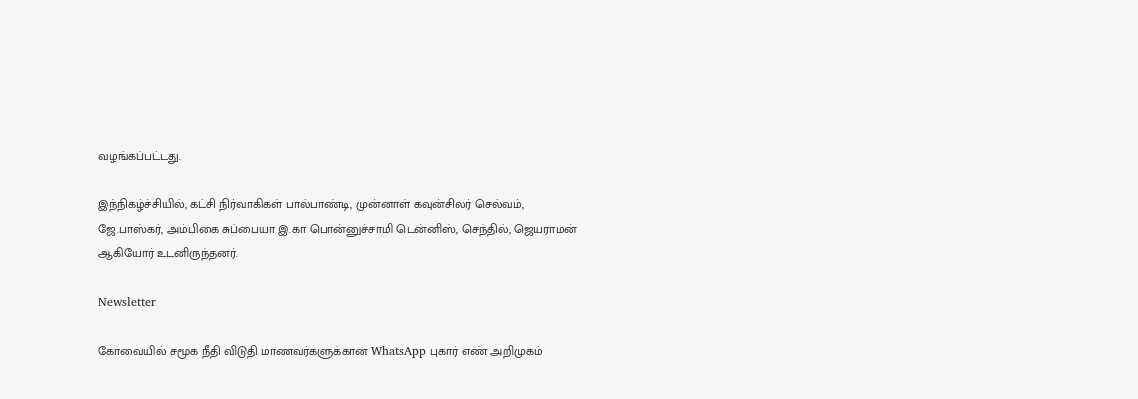வழங்கப்பட்டது.

இந்நிகழ்ச்சியில், கட்சி நிர்வாகிகள் பால்பாண்டி, முன்னாள் கவுன்சிலர் செல்வம், ஜே.பாஸ்கர், அம்பிகை சுப்பையா இ.கா பொன்னுச்சாமி டென்னிஸ், செந்தில், ஜெயராமன் ஆகியோர் உடனிருந்தனர்.

Newsletter

கோவையில் சமூக நீதி விடுதி மாணவர்களுக்கான WhatsApp புகார் எண் அறிமுகம்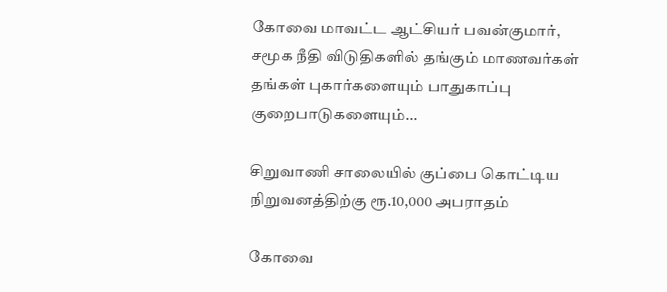கோவை மாவட்ட ஆட்சியர் பவன்குமார், சமூக நீதி விடுதிகளில் தங்கும் மாணவர்கள் தங்கள் புகார்களையும் பாதுகாப்பு குறைபாடுகளையும்...

சிறுவாணி சாலையில் குப்பை கொட்டிய நிறுவனத்திற்கு ரூ.10,000 அபராதம்

கோவை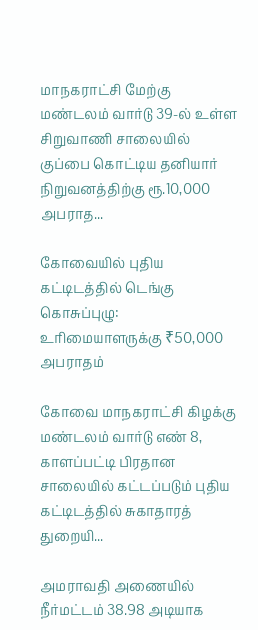மாநகராட்சி மேற்கு மண்டலம் வார்டு 39-ல் உள்ள சிறுவாணி சாலையில் குப்பை கொட்டிய தனியார் நிறுவனத்திற்கு ரூ.10,000 அபராத...

கோவையில் புதிய கட்டிடத்தில் டெங்கு கொசுப்புழு: உரிமையாளருக்கு ₹50,000 அபராதம்

கோவை மாநகராட்சி கிழக்கு மண்டலம் வார்டு எண் 8, காளப்பட்டி பிரதான சாலையில் கட்டப்படும் புதிய கட்டிடத்தில் சுகாதாரத் துறையி...

அமராவதி அணையில் நீர்மட்டம் 38.98 அடியாக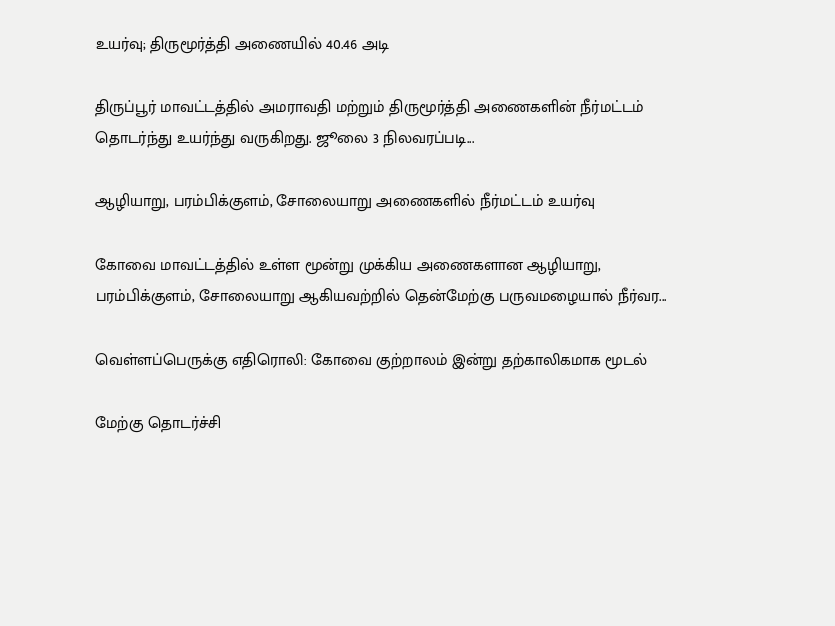உயர்வு; திருமூர்த்தி அணையில் 40.46 அடி

திருப்பூர் மாவட்டத்தில் அமராவதி மற்றும் திருமூர்த்தி அணைகளின் நீர்மட்டம் தொடர்ந்து உயர்ந்து வருகிறது. ஜூலை 3 நிலவரப்படி...

ஆழியாறு, பரம்பிக்குளம், சோலையாறு அணைகளில் நீர்மட்டம் உயர்வு

கோவை மாவட்டத்தில் உள்ள மூன்று முக்கிய அணைகளான ஆழியாறு, பரம்பிக்குளம், சோலையாறு ஆகியவற்றில் தென்மேற்கு பருவமழையால் நீர்வர...

வெள்ளப்பெருக்கு எதிரொலி: கோவை குற்றாலம் இன்று தற்காலிகமாக மூடல்

மேற்கு தொடர்ச்சி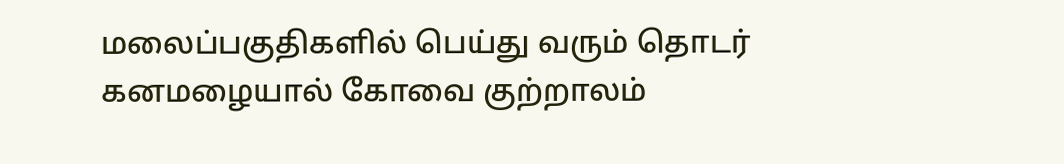மலைப்பகுதிகளில் பெய்து வரும் தொடர் கனமழையால் கோவை குற்றாலம்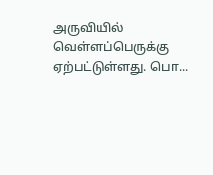அருவியில் வெள்ளப்பெருக்கு ஏற்பட்டுள்ளது. பொ...